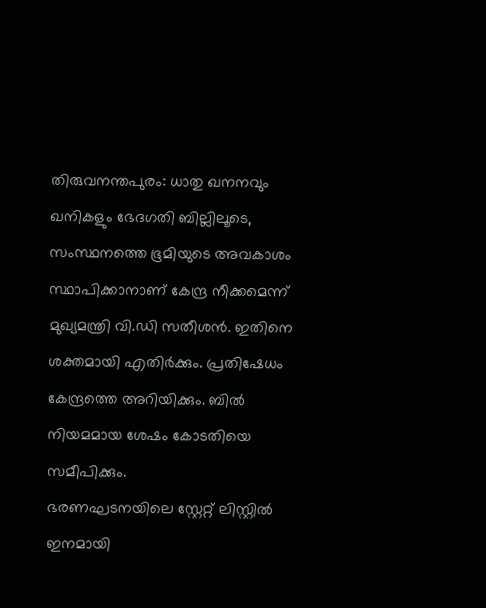തിരുവനന്തപുരം: ധാതു ഖനനവും ഖനികളും ഭേദഗതി ബില്ലിലൂടെ, സംസ്ഥനത്തെ ഭൂമിയുടെ അവകാശം സ്ഥാപിക്കാനാണ് കേന്ദ്ര നീക്കമെന്ന് മുഖ്യമന്ത്രി വി.ഡി സതീശൻ. ഇതിനെ ശക്തമായി എതിർക്കും. പ്രതിഷേധം കേന്ദ്രത്തെ അറിയിക്കും. ബിൽ നിയമമായ ശേഷം കോടതിയെ സമീപിക്കും.
ഭരണഘടനയിലെ സ്റ്റേറ്റ് ലിസ്റ്റിൽ ഇനമായി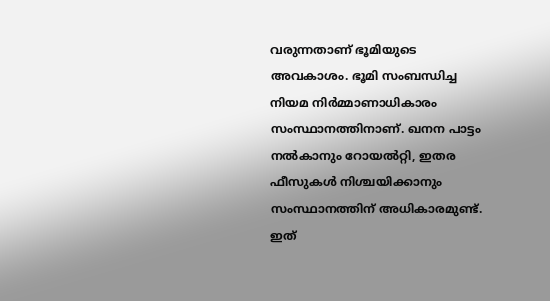വരുന്നതാണ് ഭൂമിയുടെ അവകാശം. ഭൂമി സംബന്ധിച്ച നിയമ നിർമ്മാണാധികാരം സംസ്ഥാനത്തിനാണ്. ഖനന പാട്ടം നൽകാനും റോയൽറ്റി, ഇതര ഫീസുകൾ നിശ്ചയിക്കാനും സംസ്ഥാനത്തിന് അധികാരമുണ്ട്. ഇത്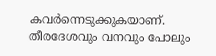കവർന്നെടുക്കുകയാണ്. തീരദേശവും വനവും പോലും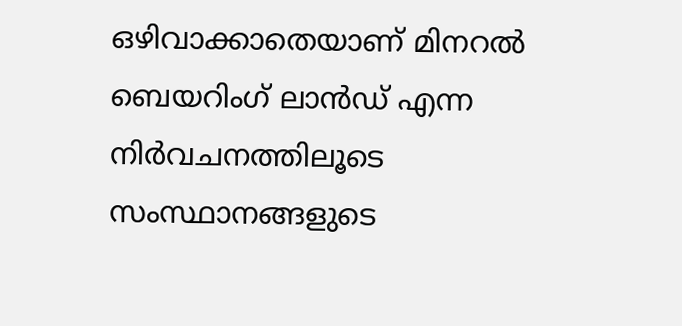ഒഴിവാക്കാതെയാണ് മിനറൽ ബെയറിംഗ് ലാൻഡ് എന്ന നിർവചനത്തിലൂടെ സംസ്ഥാനങ്ങളുടെ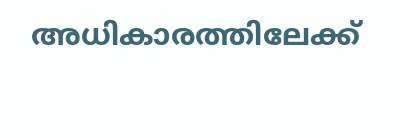അധികാരത്തിലേക്ക്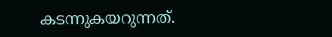കടന്നുകയറുന്നത്.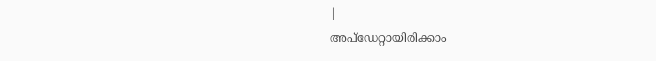|
അപ്ഡേറ്റായിരിക്കാം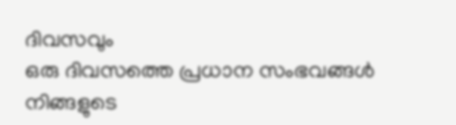ദിവസവും
ഒരു ദിവസത്തെ പ്രധാന സംഭവങ്ങൾ നിങ്ങളുടെ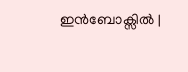ഇൻബോക്സിൽ |